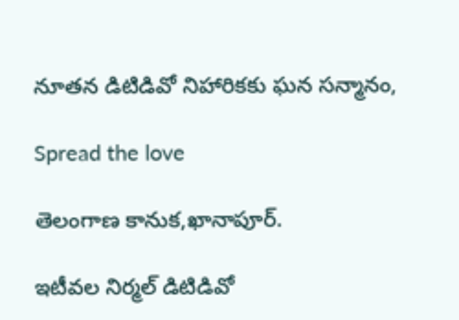నూతన డిటిడివో నిహారికకు ఘన సన్మానం,

Spread the love

తెలంగాణ కానుక,ఖానాపూర్.

ఇటీవల నిర్మల్ డిటిడివో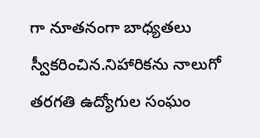గా నూతనంగా బాధ్యతలు స్వీకరించిన.నిహారికను నాలుగో తరగతి ఉద్యోగుల సంఘం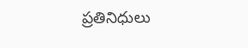ప్రతినిధులు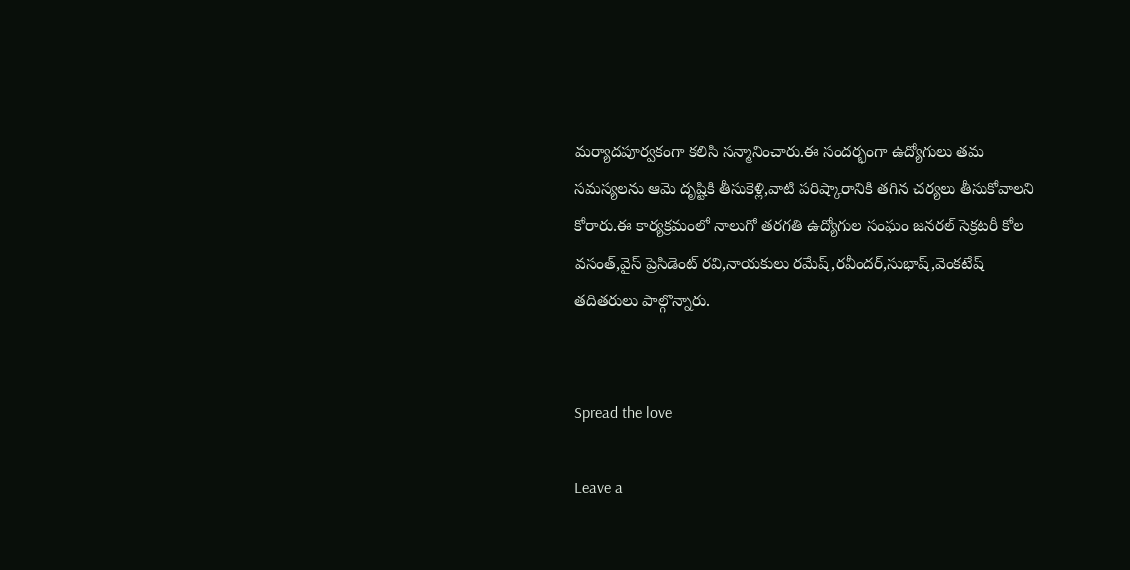మర్యాదపూర్వకంగా కలిసి సన్మానించారు.ఈ సందర్భంగా ఉద్యోగులు తమ సమస్యలను ఆమె దృష్టికి తీసుకెళ్లి,వాటి పరిష్కారానికి తగిన చర్యలు తీసుకోవాలని కోరారు.ఈ కార్యక్రమంలో నాలుగో తరగతి ఉద్యోగుల సంఘం జనరల్ సెక్రటరీ కోల వసంత్,వైస్ ప్రెసిడెంట్ రవి,నాయకులు రమేష్,రవీందర్,సుభాష్,వెంకటేష్ తదితరులు పాల్గొన్నారు.


Spread the love

Leave a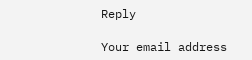Reply

Your email address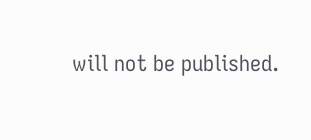will not be published.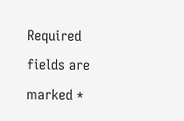Required fields are marked *